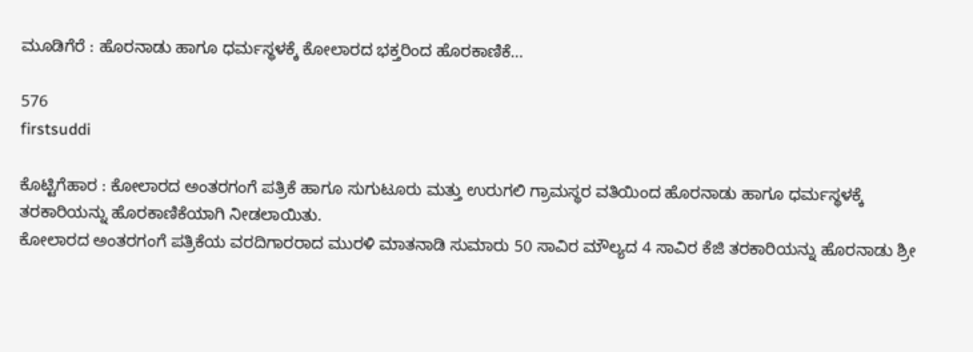ಮೂಡಿಗೆರೆ : ಹೊರನಾಡು ಹಾಗೂ ಧರ್ಮಸ್ಥಳಕ್ಕೆ ಕೋಲಾರದ ಭಕ್ತರಿಂದ ಹೊರಕಾಣಿಕೆ…

576
firstsuddi

ಕೊಟ್ಟಿಗೆಹಾರ : ಕೋಲಾರದ ಅಂತರಗಂಗೆ ಪತ್ರಿಕೆ ಹಾಗೂ ಸುಗುಟೂರು ಮತ್ತು ಉರುಗಲಿ ಗ್ರಾಮಸ್ಥರ ವತಿಯಿಂದ ಹೊರನಾಡು ಹಾಗೂ ಧರ್ಮಸ್ಥಳಕ್ಕೆ ತರಕಾರಿಯನ್ನು ಹೊರಕಾಣಿಕೆಯಾಗಿ ನೀಡಲಾಯಿತು.
ಕೋಲಾರದ ಅಂತರಗಂಗೆ ಪತ್ರಿಕೆಯ ವರದಿಗಾರರಾದ ಮುರಳಿ ಮಾತನಾಡಿ ಸುಮಾರು 50 ಸಾವಿರ ಮೌಲ್ಯದ 4 ಸಾವಿರ ಕೆಜಿ ತರಕಾರಿಯನ್ನು ಹೊರನಾಡು ಶ್ರೀ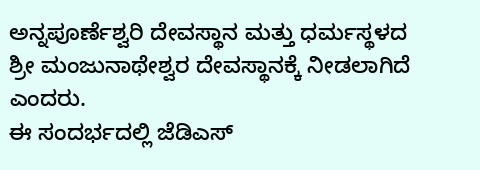ಅನ್ನಪೂರ್ಣೆಶ್ವರಿ ದೇವಸ್ಥಾನ ಮತ್ತು ಧರ್ಮಸ್ಥಳದ ಶ್ರೀ ಮಂಜುನಾಥೇಶ್ವರ ದೇವಸ್ಥಾನಕ್ಕೆ ನೀಡಲಾಗಿದೆ ಎಂದರು.
ಈ ಸಂದರ್ಭದಲ್ಲಿ ಜೆಡಿಎಸ್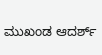ಮುಖಂಡ ಆದರ್ಶ್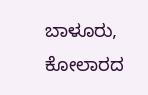ಬಾಳೂರು, ಕೋಲಾರದ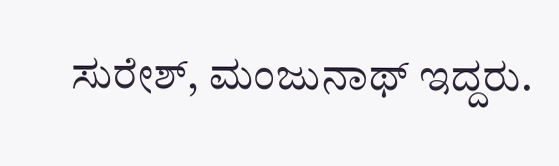ಸುರೇಶ್, ಮಂಜುನಾಥ್ ಇದ್ದರು.